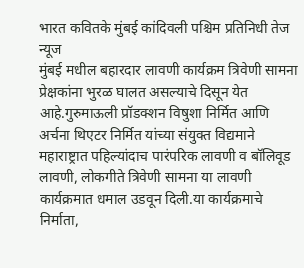भारत कवितके मुंबई कांदिवली पश्चिम प्रतिनिधी तेज न्यूज
मुंबई मधील बहारदार लावणी कार्यक्रम त्रिवेणी सामना प्रेक्षकांना भुरळ घालत असल्याचे दिसून येत आहे.गुरुमाऊली प्रॉडक्शन विषुशा निर्मित आणि अर्चना थिएटर निर्मित यांच्या संयुक्त विद्यमाने महाराष्ट्रात पहिल्यांदाच पारंपरिक लावणी व बॉलिवूड लावणी, लोकगीते त्रिवेणी सामना या लावणी कार्यक्रमात धमाल उडवून दिली.या कार्यक्रमाचे निर्माता,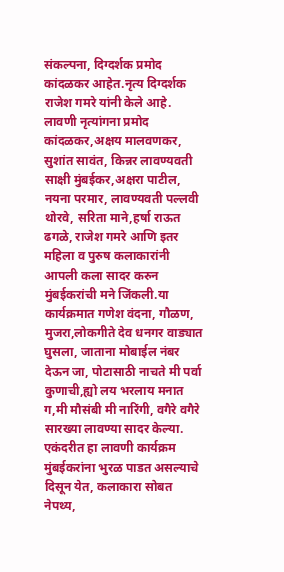संकल्पना, दिग्दर्शक प्रमोद कांदळकर आहेत.नृत्य दिग्दर्शक राजेश गमरे यांनी केले आहे.
लावणी नृत्यांगना प्रमोद कांदळकर,अक्षय मालवणकर, सुशांत सावंत, किन्नर लावण्यवती साक्षी मुंबईकर,अक्षरा पाटील, नयना परमार, लावण्यवती पल्लवी थोरवे, सरिता माने,हर्षा राऊत ढगळे, राजेश गमरे आणि इतर महिला व पुरुष कलाकारांनी आपली कला सादर करुन मुंबईकरांची मने जिंकली.या कार्यक्रमात गणेश वंदना, गौळण, मुजरा,लोकगीते देव धनगर वाड्यात घुसला, जाताना मोबाईल नंबर देऊन जा, पोटासाठी नाचते मी पर्वा कुणाची,ह्यो लय भरलाय मनात ग,मी मौसंबी मी नारिंगी, वगैरे वगैरे सारख्या लावण्या सादर केल्या.
एकंदरीत हा लावणी कार्यक्रम मुंबईकरांना भुरळ पाडत असल्याचे दिसून येत, कलाकारा सोबत नेपथ्य,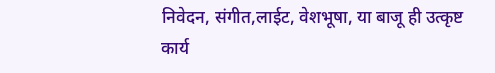निवेदन, संगीत,लाईट, वेशभूषा, या बाजू ही उत्कृष्ट कार्य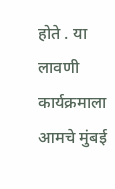होते . या लावणी कार्यक्रमाला आमचे मुंबई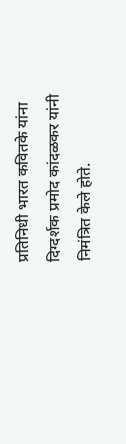प्रतिनिधी भारत कवितके यांना दिग्दर्शक प्रमोद कांदळकर यांनी निमंत्रित केले होते.